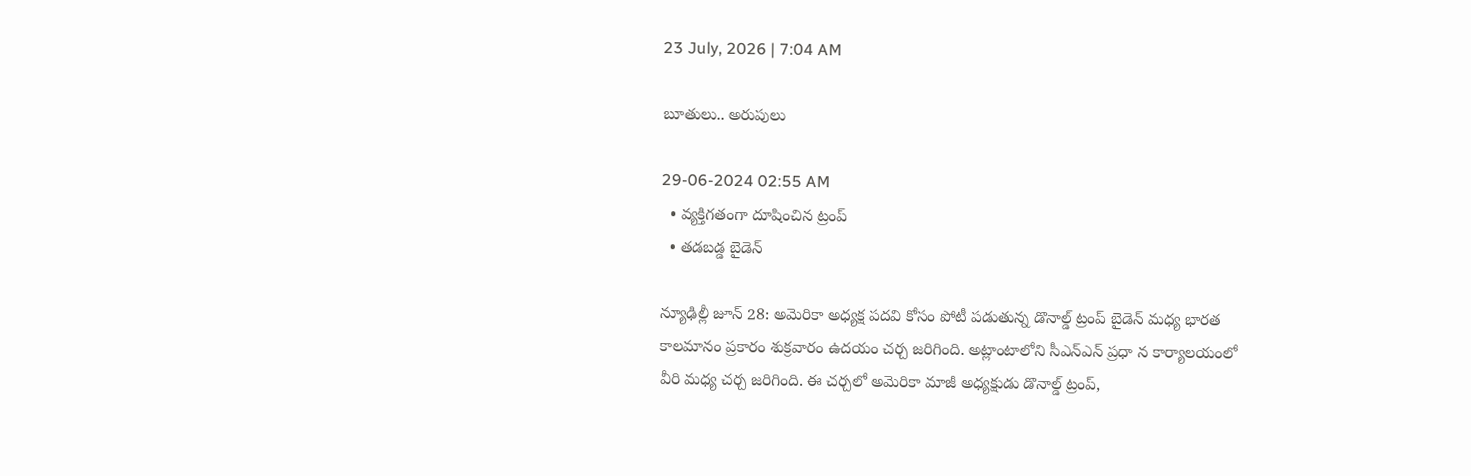23 July, 2026 | 7:04 AM

బూతులు.. అరుపులు

29-06-2024 02:55 AM
  • వ్యక్తిగతంగా దూషించిన ట్రంప్
  • తడబడ్డ బైడెన్

న్యూఢిల్లీ జూన్ 28: అమెరికా అధ్యక్ష పదవి కోసం పోటీ పడుతున్న డొనాల్డ్ ట్రంప్ బైడెన్ మధ్య భారత కాలమానం ప్రకారం శుక్రవారం ఉదయం చర్చ జరిగింది. అట్లాంటాలోని సీఎన్‌ఎన్ ప్రధా న కార్యాలయంలో వీరి మధ్య చర్చ జరిగింది. ఈ చర్చలో అమెరికా మాజీ అధ్యక్షుడు డొనాల్డ్ ట్రంప్,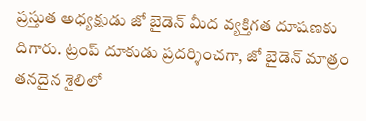ప్రస్తుత అధ్యక్షుడు జో బైడెన్ మీద వ్యక్తిగత దూషణకు దిగారు. ట్రంప్ దూకుడు ప్రదర్శించగా, జో బైడెన్ మాత్రం తనదైన శైలిలో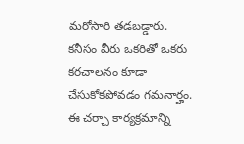మరోసారి తడబడ్డారు. కనీసం వీరు ఒకరితో ఒకరు కరచాలనం కూడా చేసుకోకపోవడం గమనార్హం. ఈ చర్చా కార్యక్రమాన్ని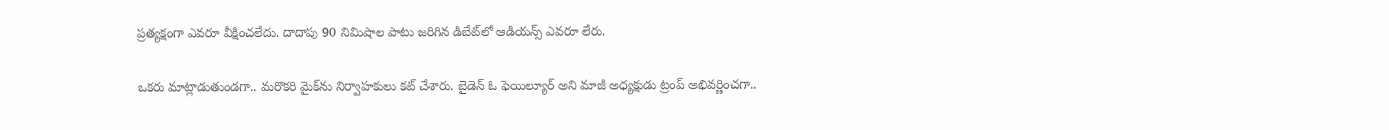ప్రత్యక్షంగా ఎవరూ వీక్షించలేదు. దాదాపు 90 నిమిషాల పాటు జరిగిన డిబేట్‌లో ఆడియన్స్ ఎవరూ లేరు.

ఒకరు మాట్లాడుతుండగా.. మరొకరి మైక్‌ను నిర్వాహకులు కట్ చేశారు. బైడెన్ ఓ ఫెయిల్యూర్ అని మాజీ అధ్యక్షుడు ట్రంప్ అభివర్ణించగా..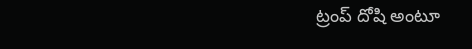ట్రంప్ దోషి అంటూ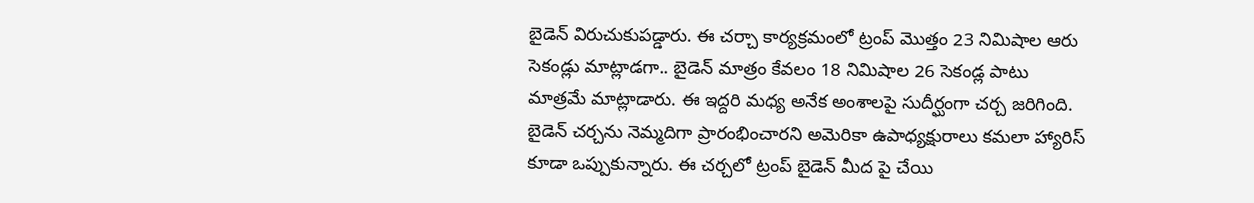బైడెన్ విరుచుకుపడ్డారు. ఈ చర్చా కార్యక్రమంలో ట్రంప్ మొత్తం 23 నిమిషాల ఆరు సెకండ్లు మాట్లాడగా.. బైడెన్ మాత్రం కేవలం 18 నిమిషాల 26 సెకండ్ల పాటు మాత్రమే మాట్లాడారు. ఈ ఇద్దరి మధ్య అనేక అంశాలపై సుదీర్ఘంగా చర్చ జరిగింది. బైడెన్ చర్చను నెమ్మదిగా ప్రారంభించారని అమెరికా ఉపాధ్యక్షురాలు కమలా హ్యారిస్ కూడా ఒప్పుకున్నారు. ఈ చర్చలో ట్రంప్ బైడెన్ మీద పై చేయి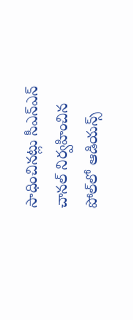సాధించినట్లు సీఎన్‌ఎన్ చానల్ నిర్వహించిన పోల్‌లో ఆడియన్స్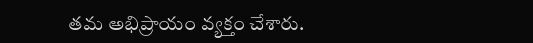తమ అభిప్రాయం వ్యక్తం చేశారు.